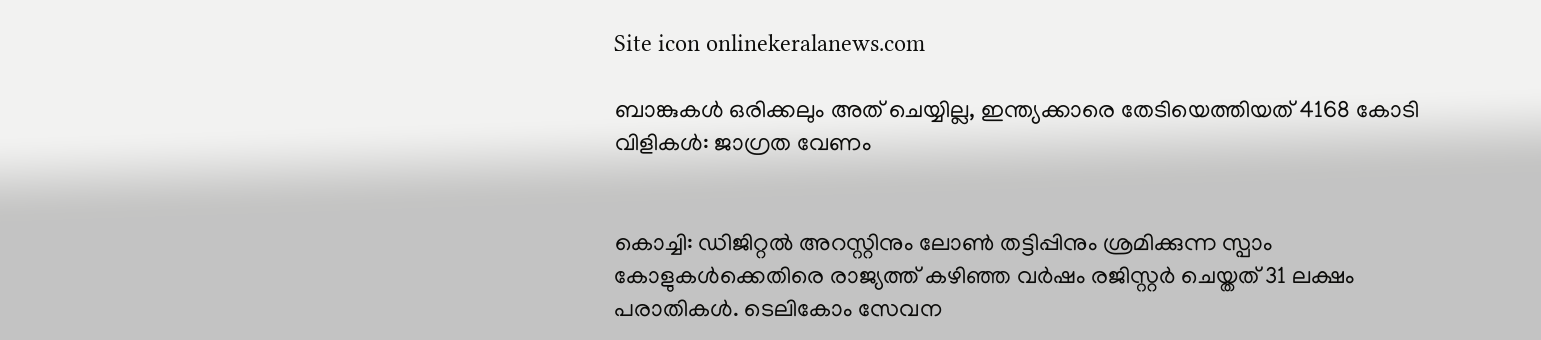Site icon onlinekeralanews.com

ബാങ്കുകൾ ഒരിക്കലും അത് ചെയ്യില്ല, ഇന്ത്യക്കാരെ തേടിയെത്തിയത് 4168 കോടി വിളികൾ: ജാഗ്രത വേണം


കൊച്ചി: ഡിജിറ്റൽ അറസ്റ്റിനും ലോൺ തട്ടിപ്പിനും ശ്രമിക്കുന്ന സ്പാം കോളുകൾക്കെതിരെ രാജ്യത്ത് കഴിഞ്ഞ വർഷം രജിസ്റ്റർ ചെയ്തത് 31 ലക്ഷം പരാതികൾ. ടെലികോം സേവന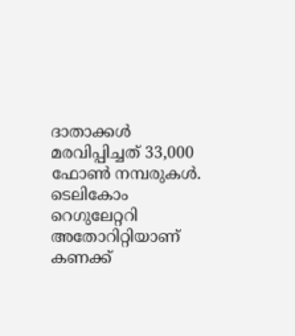ദാതാക്കൾ മരവിപ്പിച്ചത് 33,000 ഫോൺ നമ്പരുകൾ. ടെലികോം റെഗുലേറ്ററി അതോറിറ്റിയാണ് കണക്ക്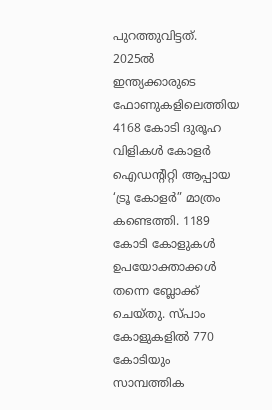പുറത്തുവിട്ടത്.
2025ൽ ഇന്ത്യക്കാരുടെ ഫോണുകളിലെത്തിയ 4168 കോടി ദുരൂഹ വിളികൾ കോളർ ഐഡന്റിറ്റി ആപ്പായ ‘ട്രൂ കോളർ” മാത്രം കണ്ടെത്തി. 1189 കോടി കോളുകൾ ഉപയോക്താക്കൾ തന്നെ ബ്ലോക്ക് ചെയ്തു. സ്പാം കോളുകളിൽ 770 കോടിയും സാമ്പത്തിക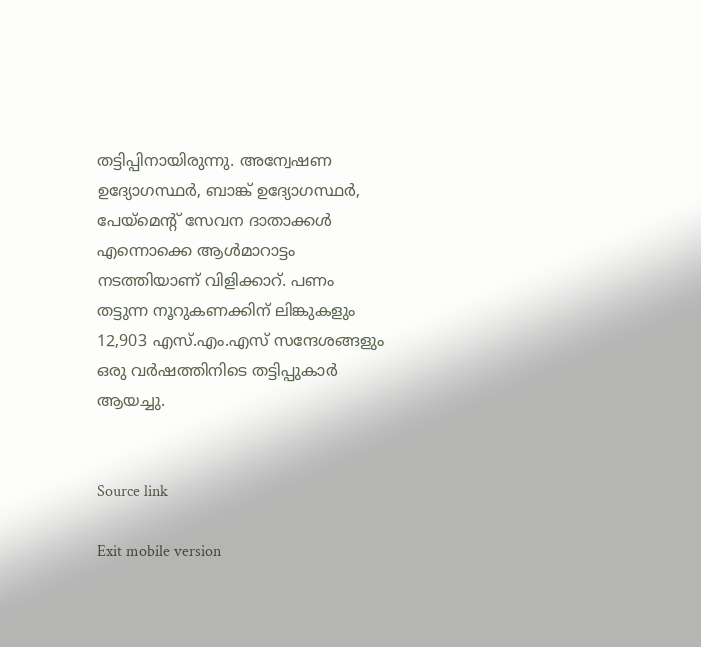തട്ടിപ്പിനായിരുന്നു. അന്വേഷണ ഉദ്യോഗസ്ഥർ, ബാങ്ക് ഉദ്യോഗസ്ഥർ, പേയ്മെന്റ് സേവന ദാതാക്കൾ എന്നൊക്കെ ആൾമാറാട്ടം നടത്തിയാണ് വിളിക്കാറ്. പണം തട്ടുന്ന നൂറുകണക്കിന് ലിങ്കുകളും 12,903 എസ്.എം.എസ് സന്ദേശങ്ങളും ഒരു വർഷത്തിനിടെ തട്ടിപ്പുകാർ ആയച്ചു.


Source link

Exit mobile version